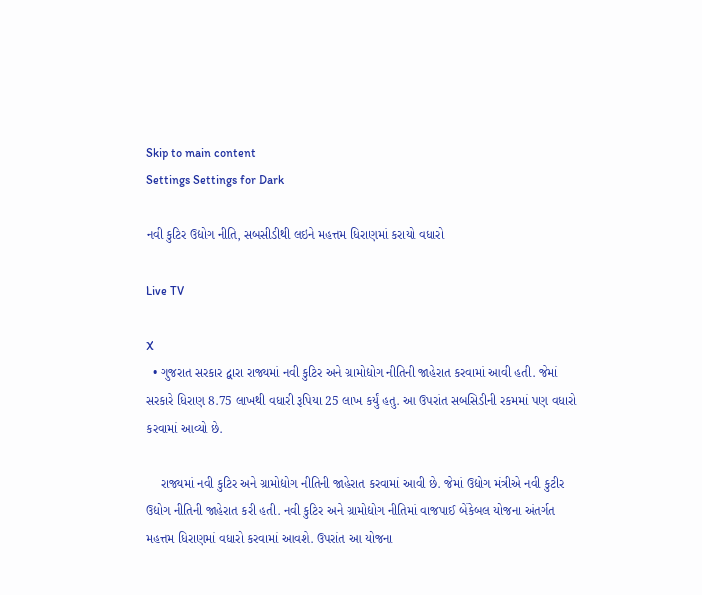Skip to main content
Settings Settings for Dark

નવી કુટિર ઉદ્યોગ નીતિ, સબસીડીથી લઇને મહત્તમ ધિરાણમાં કરાયો વધારો

Live TV

X
  • ગુજરાત સરકાર દ્વારા રાજ્યમાં નવી કુટિર અને ગ્રામોદ્યોગ નીતિની જાહેરાત કરવામાં આવી હતી. જેમાં સરકારે ધિરાણ 8.75 લાખથી વધારી રૂપિયા 25 લાખ કર્યું હતુ. આ ઉપરાંત સબસિડીની રકમમાં પણ વધારો કરવામાં આવ્યો છે.

    રાજ્યમાં નવી કુટિર અને ગ્રામોદ્યોગ નીતિની જાહેરાત કરવામાં આવી છે. જેમાં ઉદ્યોગ મંત્રીએ નવી કુટીર ઉદ્યોગ નીતિની જાહેરાત કરી હતી. નવી કુટિર અને ગ્રામોદ્યોગ નીતિમાં વાજપાઈ બેંકેબલ યોજના અંતર્ગત મહત્તમ ધિરાણમાં વધારો કરવામાં આવશે. ઉપરાંત આ યોજના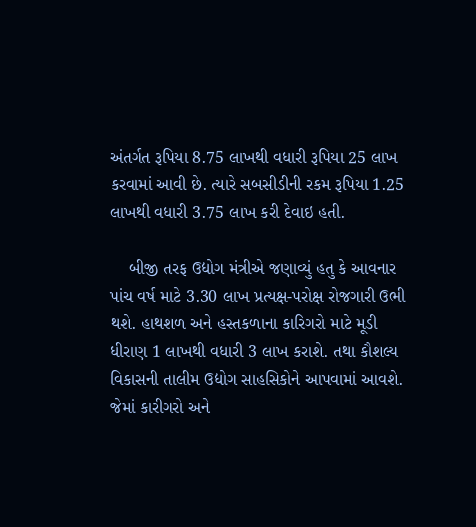અંતર્ગત રૂપિયા 8.75 લાખથી વધારી રૂપિયા 25 લાખ કરવામાં આવી છે. ત્યારે સબસીડીની રકમ રૂપિયા 1.25 લાખથી વધારી 3.75 લાખ કરી દેવાઇ હતી.

    બીજી તરફ ઉદ્યોગ મંત્રીએ જણાવ્યું હતુ કે આવનાર પાંચ વર્ષ માટે 3.30 લાખ પ્રત્યક્ષ-પરોક્ષ રોજગારી ઉભી થશે. હાથશળ અને હસ્તકળાના કારિગરો માટે મૂડી ધીરાણ 1 લાખથી વધારી 3 લાખ કરાશે. તથા કૌશલ્ય વિકાસની તાલીમ ઉદ્યોગ સાહસિકોને આપવામાં આવશે. જેમાં કારીગરો અને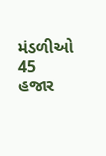મંડળીઓ 45 હજાર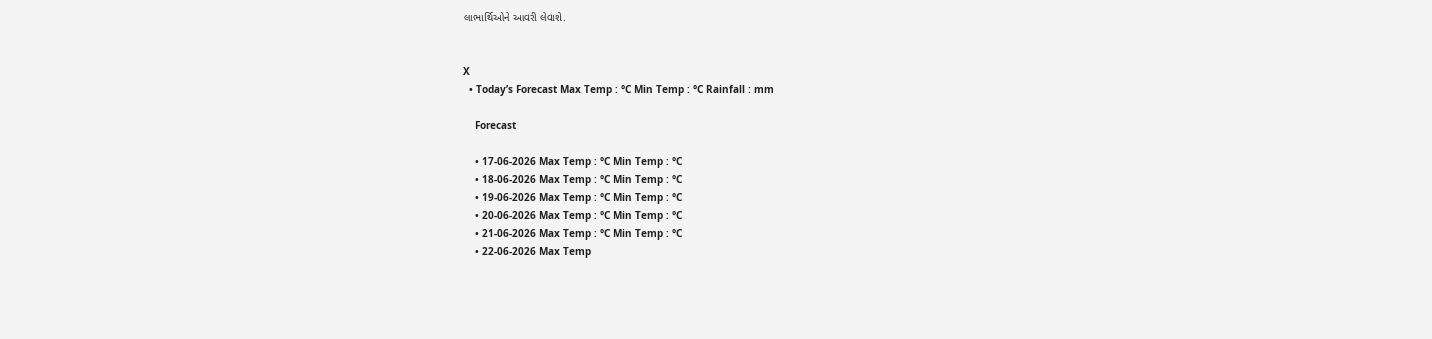લાભાર્થિઓને આવરી લેવાશે.


X
  • Today’s Forecast Max Temp : °C Min Temp : °C Rainfall : mm

    Forecast

    • 17-06-2026 Max Temp : °C Min Temp : °C
    • 18-06-2026 Max Temp : °C Min Temp : °C
    • 19-06-2026 Max Temp : °C Min Temp : °C
    • 20-06-2026 Max Temp : °C Min Temp : °C
    • 21-06-2026 Max Temp : °C Min Temp : °C
    • 22-06-2026 Max Temp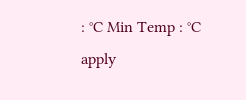: °C Min Temp : °C
apply